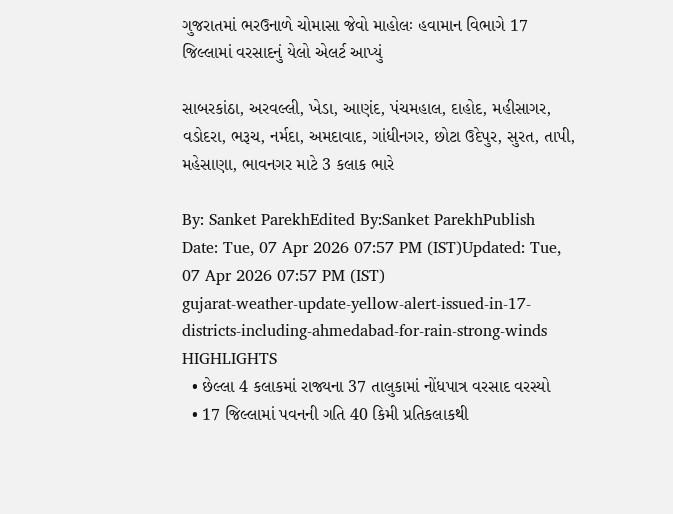ગુજરાતમાં ભરઉનાળે ચોમાસા જેવો માહોલઃ હવામાન વિભાગે 17 જિલ્લામાં વરસાદનું યેલો એલર્ટ આપ્યું

સાબરકાંઠા, અરવલ્લી, ખેડા, આણંદ, પંચમહાલ, દાહોદ, મહીસાગર, વડોદરા, ભરૂચ, નર્મદા, અમદાવાદ, ગાંધીનગર, છોટા ઉદેપુર, સુરત, તાપી, મહેસાણા, ભાવનગર માટે 3 કલાક ભારે

By: Sanket ParekhEdited By:Sanket ParekhPublish Date: Tue, 07 Apr 2026 07:57 PM (IST)Updated: Tue, 07 Apr 2026 07:57 PM (IST)
gujarat-weather-update-yellow-alert-issued-in-17-districts-including-ahmedabad-for-rain-strong-winds
HIGHLIGHTS
  • છેલ્લા 4 કલાકમાં રાજ્યના 37 તાલુકામાં નોંધપાત્ર વરસાદ વરસ્યો
  • 17 જિલ્લામાં પવનની ગતિ 40 કિમી પ્રતિકલાકથી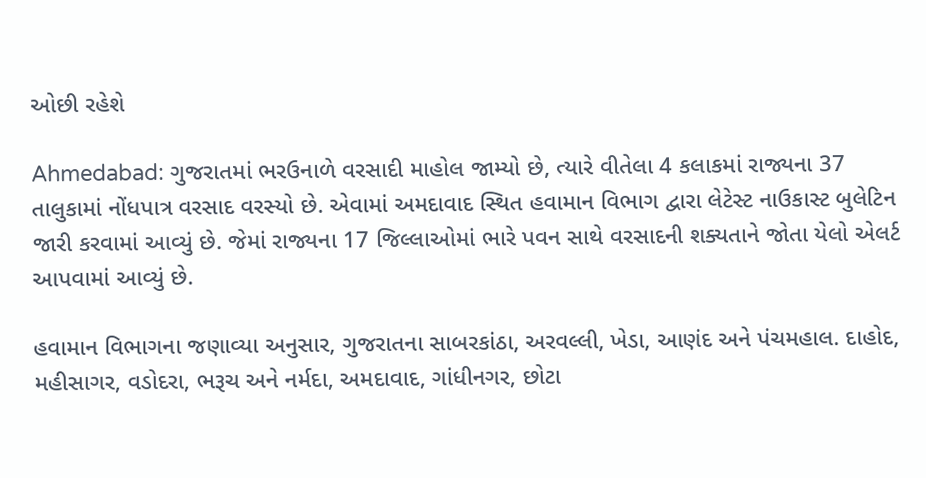ઓછી રહેશે

Ahmedabad: ગુજરાતમાં ભરઉનાળે વરસાદી માહોલ જામ્યો છે, ત્યારે વીતેલા 4 કલાકમાં રાજ્યના 37 તાલુકામાં નોંધપાત્ર વરસાદ વરસ્યો છે. એવામાં અમદાવાદ સ્થિત હવામાન વિભાગ દ્વારા લેટેસ્ટ નાઉકાસ્ટ બુલેટિન જારી કરવામાં આવ્યું છે. જેમાં રાજ્યના 17 જિલ્લાઓમાં ભારે પવન સાથે વરસાદની શક્યતાને જોતા યેલો એલર્ટ આપવામાં આવ્યું છે.

હવામાન વિભાગના જણાવ્યા અનુસાર, ગુજરાતના સાબરકાંઠા, અરવલ્લી, ખેડા, આણંદ અને પંચમહાલ. દાહોદ, મહીસાગર, વડોદરા, ભરૂચ અને નર્મદા, અમદાવાદ, ગાંધીનગર, છોટા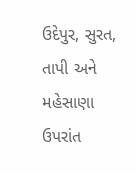ઉદેપુર, સુરત, તાપી અને મહેસાણા ઉપરાંત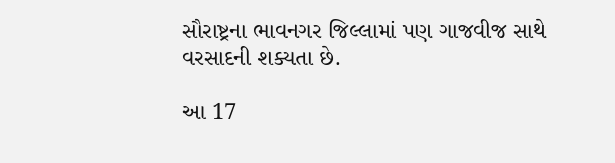સૌરાષ્ટ્રના ભાવનગર જિલ્લામાં પણ ગાજવીજ સાથે વરસાદની શક્યતા છે.

આ 17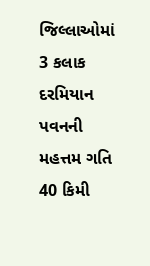જિલ્લાઓમાં 3 કલાક દરમિયાન પવનની મહત્તમ ગતિ 40 કિમી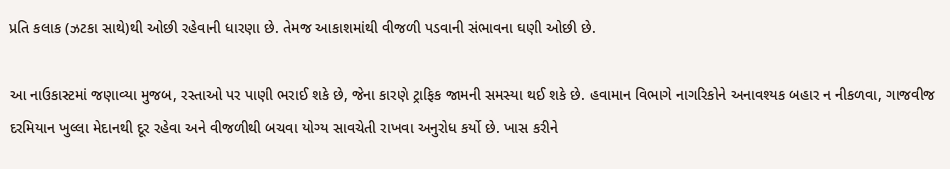પ્રતિ કલાક (ઝટકા સાથે)થી ઓછી રહેવાની ધારણા છે. તેમજ આકાશમાંથી વીજળી પડવાની સંભાવના ઘણી ઓછી છે.

આ નાઉકાસ્ટમાં જણાવ્યા મુજબ, રસ્તાઓ પર પાણી ભરાઈ શકે છે, જેના કારણે ટ્રાફિક જામની સમસ્યા થઈ શકે છે. હવામાન વિભાગે નાગરિકોને અનાવશ્યક બહાર ન નીકળવા, ગાજવીજ દરમિયાન ખુલ્લા મેદાનથી દૂર રહેવા અને વીજળીથી બચવા યોગ્ય સાવચેતી રાખવા અનુરોધ કર્યો છે. ખાસ કરીને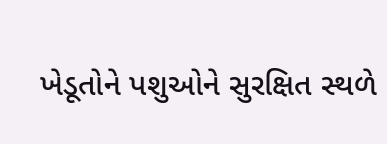ખેડૂતોને પશુઓને સુરક્ષિત સ્થળે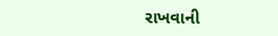રાખવાની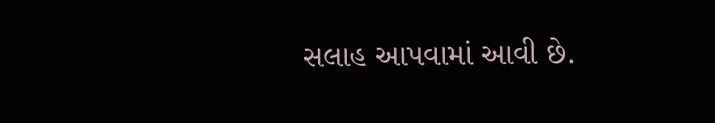સલાહ આપવામાં આવી છે.